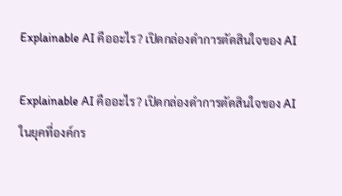Explainable AI คืออะไร? เปิดกล่องดำการตัดสินใจของ AI

Explainable AI คืออะไร? เปิดกล่องดำการตัดสินใจของ AI
ในยุคที่องค์กร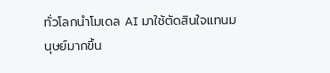ทั่วโลกนำโมเดล AI มาใช้ตัดสินใจแทนมนุษย์มากขึ้น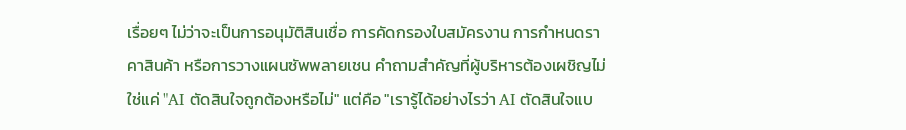เรื่อยๆ ไม่ว่าจะเป็นการอนุมัติสินเชื่อ การคัดกรองใบสมัครงาน การกำหนดราคาสินค้า หรือการวางแผนซัพพลายเชน คำถามสำคัญที่ผู้บริหารต้องเผชิญไม่ใช่แค่ "AI ตัดสินใจถูกต้องหรือไม่" แต่คือ "เรารู้ได้อย่างไรว่า AI ตัดสินใจแบ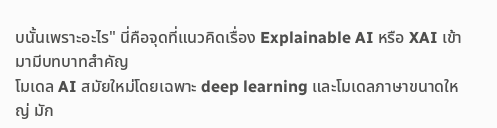บนั้นเพราะอะไร" นี่คือจุดที่แนวคิดเรื่อง Explainable AI หรือ XAI เข้ามามีบทบาทสำคัญ
โมเดล AI สมัยใหม่โดยเฉพาะ deep learning และโมเดลภาษาขนาดใหญ่ มัก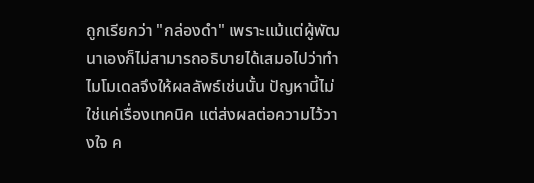ถูกเรียกว่า "กล่องดำ" เพราะแม้แต่ผู้พัฒนาเองก็ไม่สามารถอธิบายได้เสมอไปว่าทำไมโมเดลจึงให้ผลลัพธ์เช่นนั้น ปัญหานี้ไม่ใช่แค่เรื่องเทคนิค แต่ส่งผลต่อความไว้วางใจ ค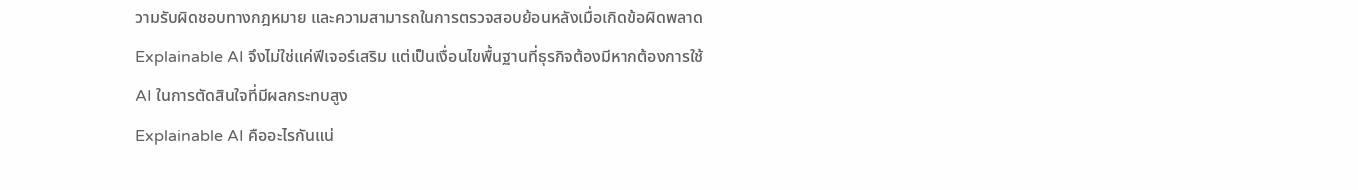วามรับผิดชอบทางกฎหมาย และความสามารถในการตรวจสอบย้อนหลังเมื่อเกิดข้อผิดพลาด Explainable AI จึงไม่ใช่แค่ฟีเจอร์เสริม แต่เป็นเงื่อนไขพื้นฐานที่ธุรกิจต้องมีหากต้องการใช้ AI ในการตัดสินใจที่มีผลกระทบสูง
Explainable AI คืออะไรกันแน่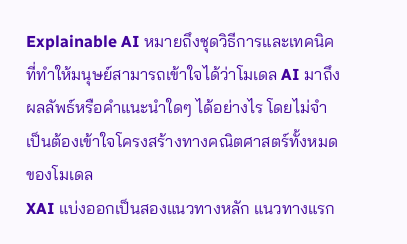Explainable AI หมายถึงชุดวิธีการและเทคนิคที่ทำให้มนุษย์สามารถเข้าใจได้ว่าโมเดล AI มาถึงผลลัพธ์หรือคำแนะนำใดๆ ได้อย่างไร โดยไม่จำเป็นต้องเข้าใจโครงสร้างทางคณิตศาสตร์ทั้งหมดของโมเดล
XAI แบ่งออกเป็นสองแนวทางหลัก แนวทางแรก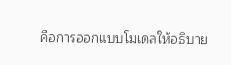คือการออกแบบโมเดลให้อธิบาย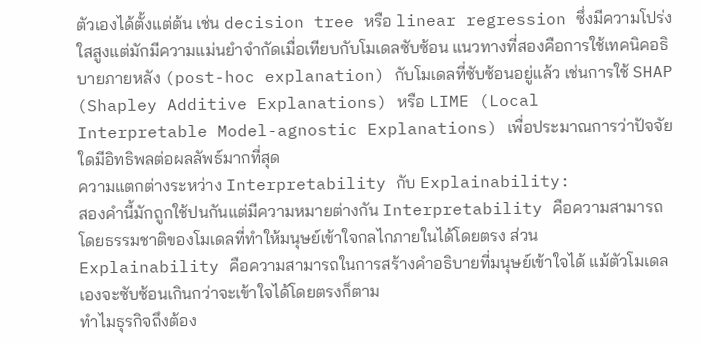ตัวเองได้ตั้งแต่ต้น เช่น decision tree หรือ linear regression ซึ่งมีความโปร่งใสสูงแต่มักมีความแม่นยำจำกัดเมื่อเทียบกับโมเดลซับซ้อน แนวทางที่สองคือการใช้เทคนิคอธิบายภายหลัง (post-hoc explanation) กับโมเดลที่ซับซ้อนอยู่แล้ว เช่นการใช้ SHAP (Shapley Additive Explanations) หรือ LIME (Local Interpretable Model-agnostic Explanations) เพื่อประมาณการว่าปัจจัยใดมีอิทธิพลต่อผลลัพธ์มากที่สุด
ความแตกต่างระหว่าง Interpretability กับ Explainability:
สองคำนี้มักถูกใช้ปนกันแต่มีความหมายต่างกัน Interpretability คือความสามารถโดยธรรมชาติของโมเดลที่ทำให้มนุษย์เข้าใจกลไกภายในได้โดยตรง ส่วน Explainability คือความสามารถในการสร้างคำอธิบายที่มนุษย์เข้าใจได้ แม้ตัวโมเดลเองจะซับซ้อนเกินกว่าจะเข้าใจได้โดยตรงก็ตาม
ทำไมธุรกิจถึงต้อง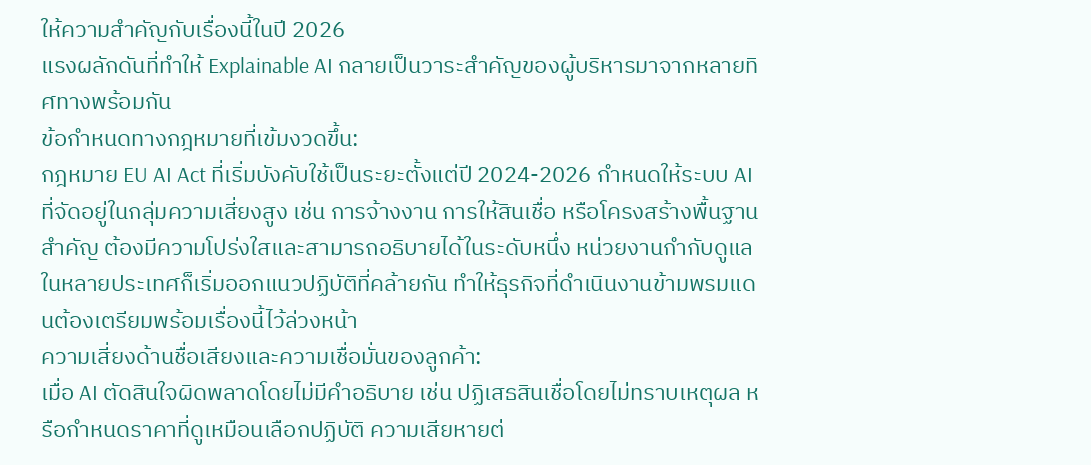ให้ความสำคัญกับเรื่องนี้ในปี 2026
แรงผลักดันที่ทำให้ Explainable AI กลายเป็นวาระสำคัญของผู้บริหารมาจากหลายทิศทางพร้อมกัน
ข้อกำหนดทางกฎหมายที่เข้มงวดขึ้น:
กฎหมาย EU AI Act ที่เริ่มบังคับใช้เป็นระยะตั้งแต่ปี 2024-2026 กำหนดให้ระบบ AI ที่จัดอยู่ในกลุ่มความเสี่ยงสูง เช่น การจ้างงาน การให้สินเชื่อ หรือโครงสร้างพื้นฐานสำคัญ ต้องมีความโปร่งใสและสามารถอธิบายได้ในระดับหนึ่ง หน่วยงานกำกับดูแลในหลายประเทศก็เริ่มออกแนวปฏิบัติที่คล้ายกัน ทำให้ธุรกิจที่ดำเนินงานข้ามพรมแดนต้องเตรียมพร้อมเรื่องนี้ไว้ล่วงหน้า
ความเสี่ยงด้านชื่อเสียงและความเชื่อมั่นของลูกค้า:
เมื่อ AI ตัดสินใจผิดพลาดโดยไม่มีคำอธิบาย เช่น ปฏิเสธสินเชื่อโดยไม่ทราบเหตุผล หรือกำหนดราคาที่ดูเหมือนเลือกปฏิบัติ ความเสียหายต่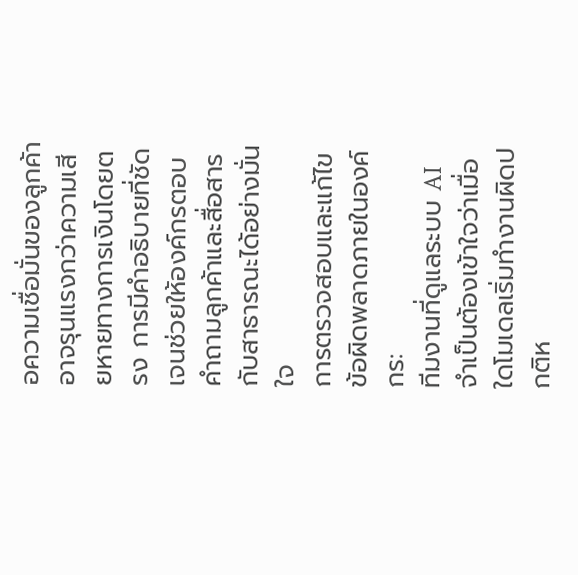อความเชื่อมั่นของลูกค้าอาจรุนแรงกว่าความเสียหายทางการเงินโดยตรง การมีคำอธิบายที่ชัดเจนช่วยให้องค์กรตอบคำถามลูกค้าและสื่อสารกับสาธารณะได้อย่างมั่นใจ
การตรวจสอบและแก้ไขข้อผิดพลาดภายในองค์กร:
ทีมงานที่ดูแลระบบ AI จำเป็นต้องเข้าใจว่าเมื่อใดโมเดลเริ่มทำงานผิดปกติห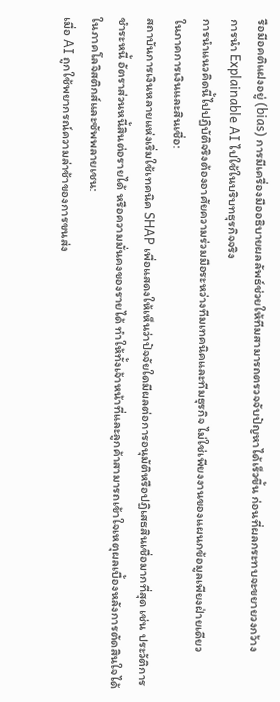รือมีอคติแฝงอยู่ (bias) การมีเครื่องมืออธิบายผลลัพธ์ช่วยให้ทีมสามารถตรวจจับปัญหาได้เร็วขึ้น ก่อนที่ผลกระทบจะขยายวงกว้าง
การนำ Explainable AI ไปใช้ในบริบทธุรกิจจริง
การนำแนวคิดนี้ไปปฏิบัติจริงต้องอาศัยความร่วมมือระหว่างทีมเทคนิคและทีมธุรกิจ ไม่ใช่เพียงงานของแผนกข้อมูลเพียงฝ่ายเดียว
ในภาคการเงินและสินเชื่อ:
สถาบันการเงินหลายแห่งเริ่มใช้เทคนิค SHAP เพื่อแสดงให้เห็นว่าปัจจัยใดมีผลต่อการอนุมัติหรือปฏิเสธสินเชื่อมากที่สุด เช่น ประวัติการชำระหนี้ อัตราส่วนหนี้สินต่อรายได้ หรือความมั่นคงของรายได้ ทำให้ทั้งเจ้าหน้าที่และลูกค้าสามารถเข้าใจเหตุผลเบื้องหลังการตัดสินใจได้
ในภาคโลจิสติกส์และซัพพลายเชน:
เมื่อ AI ถูกใช้พยากรณ์ความล่าช้าของการขนส่ง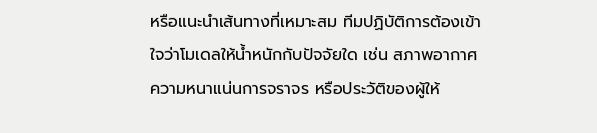หรือแนะนำเส้นทางที่เหมาะสม ทีมปฏิบัติการต้องเข้าใจว่าโมเดลให้น้ำหนักกับปัจจัยใด เช่น สภาพอากาศ ความหนาแน่นการจราจร หรือประวัติของผู้ให้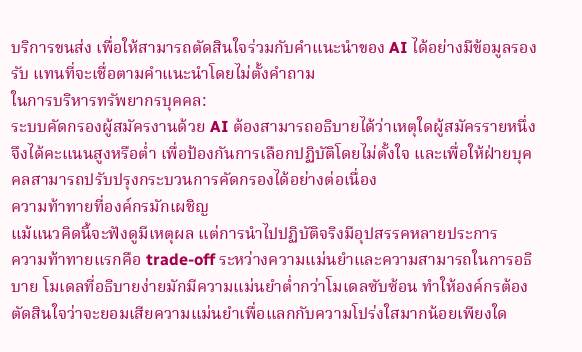บริการขนส่ง เพื่อให้สามารถตัดสินใจร่วมกับคำแนะนำของ AI ได้อย่างมีข้อมูลรองรับ แทนที่จะเชื่อตามคำแนะนำโดยไม่ตั้งคำถาม
ในการบริหารทรัพยากรบุคคล:
ระบบคัดกรองผู้สมัครงานด้วย AI ต้องสามารถอธิบายได้ว่าเหตุใดผู้สมัครรายหนึ่งจึงได้คะแนนสูงหรือต่ำ เพื่อป้องกันการเลือกปฏิบัติโดยไม่ตั้งใจ และเพื่อให้ฝ่ายบุคคลสามารถปรับปรุงกระบวนการคัดกรองได้อย่างต่อเนื่อง
ความท้าทายที่องค์กรมักเผชิญ
แม้แนวคิดนี้จะฟังดูมีเหตุผล แต่การนำไปปฏิบัติจริงมีอุปสรรคหลายประการ
ความท้าทายแรกคือ trade-off ระหว่างความแม่นยำและความสามารถในการอธิบาย โมเดลที่อธิบายง่ายมักมีความแม่นยำต่ำกว่าโมเดลซับซ้อน ทำให้องค์กรต้องตัดสินใจว่าจะยอมเสียความแม่นยำเพื่อแลกกับความโปร่งใสมากน้อยเพียงใด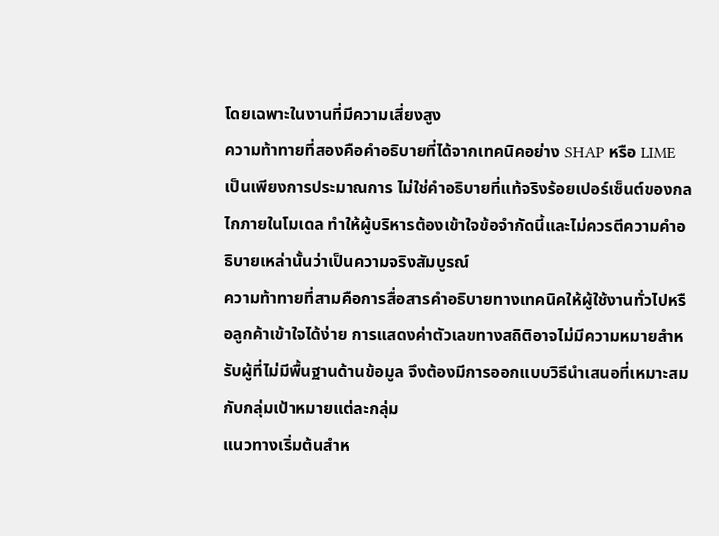โดยเฉพาะในงานที่มีความเสี่ยงสูง
ความท้าทายที่สองคือคำอธิบายที่ได้จากเทคนิคอย่าง SHAP หรือ LIME เป็นเพียงการประมาณการ ไม่ใช่คำอธิบายที่แท้จริงร้อยเปอร์เซ็นต์ของกลไกภายในโมเดล ทำให้ผู้บริหารต้องเข้าใจข้อจำกัดนี้และไม่ควรตีความคำอธิบายเหล่านั้นว่าเป็นความจริงสัมบูรณ์
ความท้าทายที่สามคือการสื่อสารคำอธิบายทางเทคนิคให้ผู้ใช้งานทั่วไปหรือลูกค้าเข้าใจได้ง่าย การแสดงค่าตัวเลขทางสถิติอาจไม่มีความหมายสำหรับผู้ที่ไม่มีพื้นฐานด้านข้อมูล จึงต้องมีการออกแบบวิธีนำเสนอที่เหมาะสมกับกลุ่มเป้าหมายแต่ละกลุ่ม
แนวทางเริ่มต้นสำห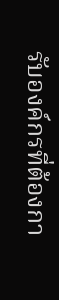รับองค์กรที่ต้องกา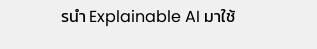รนำ Explainable AI มาใช้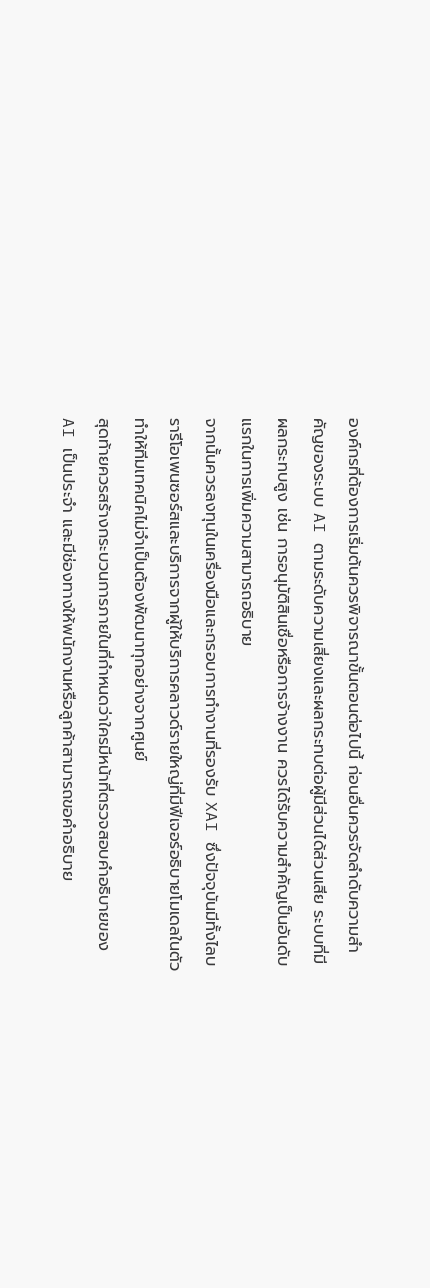องค์กรที่ต้องการเริ่มต้นควรพิจารณาขั้นตอนต่อไปนี้ ก่อนอื่นควรจัดลำดับความสำคัญของระบบ AI ตามระดับความเสี่ยงและผลกระทบต่อผู้มีส่วนได้ส่วนเสีย ระบบที่มีผลกระทบสูง เช่น การอนุมัติสินเชื่อหรือการจ้างงาน ควรได้รับความสำคัญเป็นอันดับแรกในการเพิ่มความสามารถอธิบาย
จากนั้นควรลงทุนในเครื่องมือและกรอบการทำงานที่รองรับ XAI ซึ่งปัจจุบันมีทั้งไลบรารีโอเพนซอร์สและบริการจากผู้ให้บริการคลาวด์รายใหญ่ที่มีฟีเจอร์อธิบายโมเดลในตัว ทำให้ทีมเทคนิคไม่จำเป็นต้องพัฒนาทุกอย่างจากศูนย์
สุดท้ายควรสร้างกระบวนการภายในที่กำหนดว่าใครมีหน้าที่ตรวจสอบคำอธิบายของ AI เป็นประจำ และมีช่องทางให้พนักงานหรือลูกค้าสามารถขอคำอธิบาย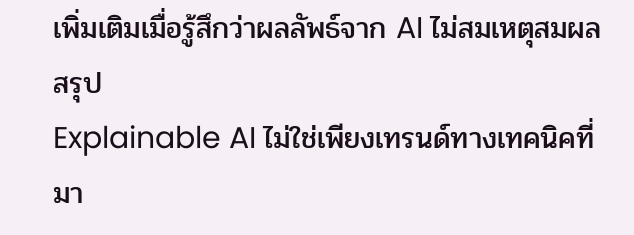เพิ่มเติมเมื่อรู้สึกว่าผลลัพธ์จาก AI ไม่สมเหตุสมผล
สรุป
Explainable AI ไม่ใช่เพียงเทรนด์ทางเทคนิคที่มา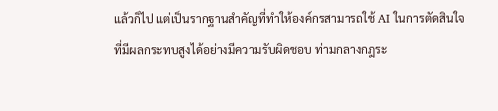แล้วก็ไป แต่เป็นรากฐานสำคัญที่ทำให้องค์กรสามารถใช้ AI ในการตัดสินใจที่มีผลกระทบสูงได้อย่างมีความรับผิดชอบ ท่ามกลางกฎระ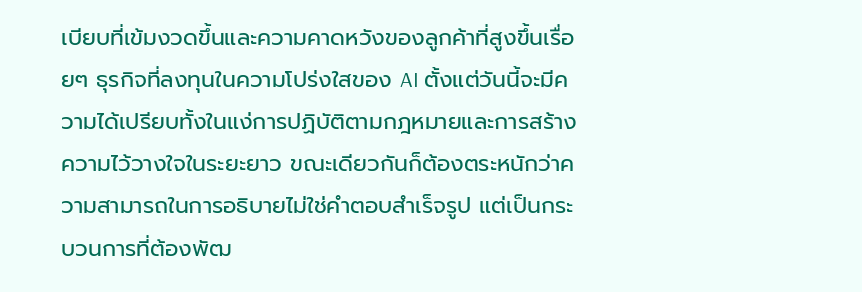เบียบที่เข้มงวดขึ้นและความคาดหวังของลูกค้าที่สูงขึ้นเรื่อยๆ ธุรกิจที่ลงทุนในความโปร่งใสของ AI ตั้งแต่วันนี้จะมีความได้เปรียบทั้งในแง่การปฏิบัติตามกฎหมายและการสร้างความไว้วางใจในระยะยาว ขณะเดียวกันก็ต้องตระหนักว่าความสามารถในการอธิบายไม่ใช่คำตอบสำเร็จรูป แต่เป็นกระบวนการที่ต้องพัฒ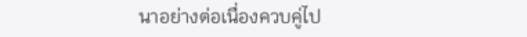นาอย่างต่อเนื่องควบคู่ไป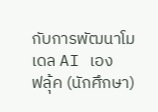กับการพัฒนาโมเดล AI เอง
ฟลุ้ค (นักศึกษา)